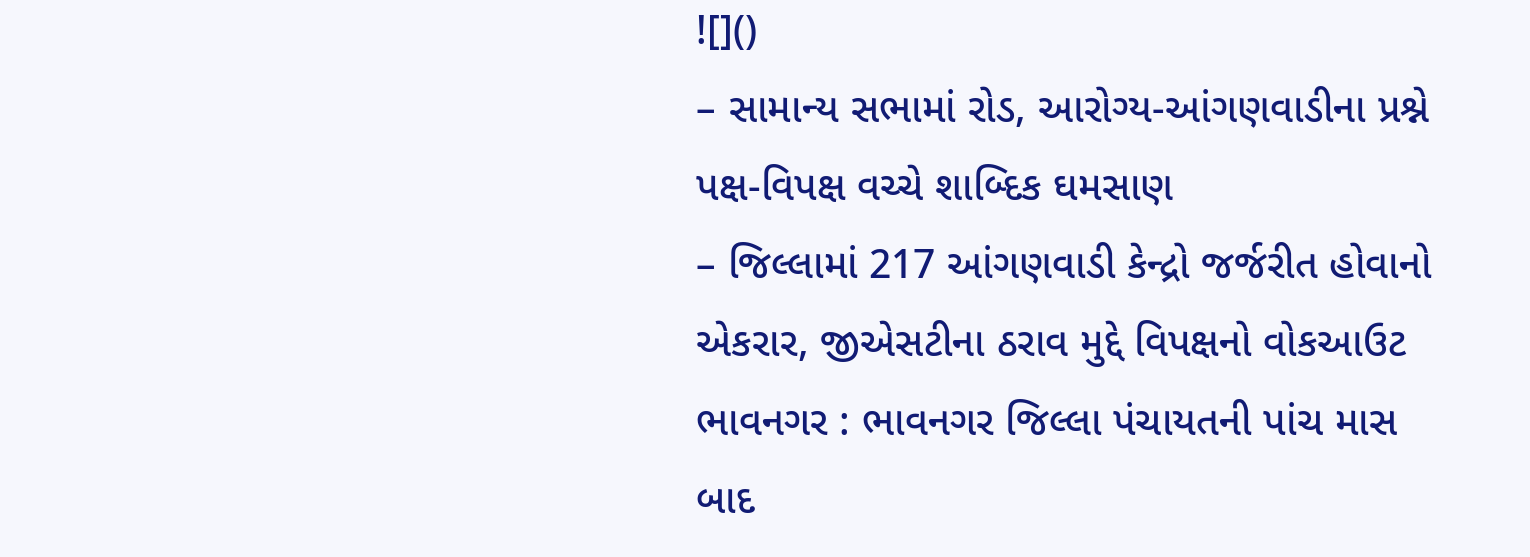![]()
– સામાન્ય સભામાં રોડ, આરોગ્ય-આંગણવાડીના પ્રશ્ને પક્ષ-વિપક્ષ વચ્ચે શાબ્દિક ઘમસાણ
– જિલ્લામાં 217 આંગણવાડી કેન્દ્રો જર્જરીત હોવાનો એકરાર, જીએસટીના ઠરાવ મુદ્દે વિપક્ષનો વોકઆઉટ
ભાવનગર : ભાવનગર જિલ્લા પંચાયતની પાંચ માસ બાદ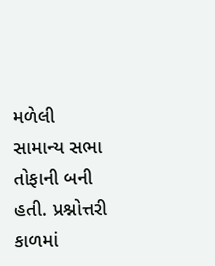મળેલી સામાન્ય સભા તોફાની બની હતી. પ્રશ્નોત્તરી કાળમાં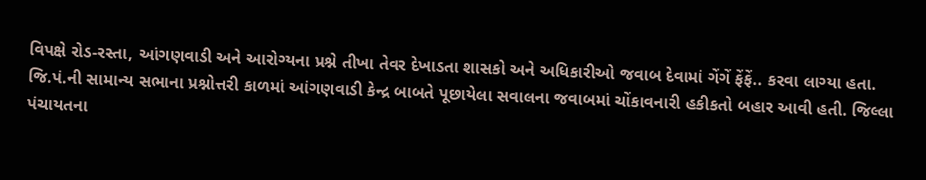વિપક્ષે રોડ-રસ્તા, આંગણવાડી અને આરોગ્યના પ્રશ્ને તીખા તેવર દેખાડતા શાસકો અને અધિકારીઓ જવાબ દેવામાં ગેંગેં ફેંફેં.. કરવા લાગ્યા હતા.
જિ.પં.ની સામાન્ય સભાના પ્રશ્નોત્તરી કાળમાં આંગણવાડી કેન્દ્ર બાબતે પૂછાયેલા સવાલના જવાબમાં ચોંકાવનારી હકીકતો બહાર આવી હતી. જિલ્લા પંચાયતના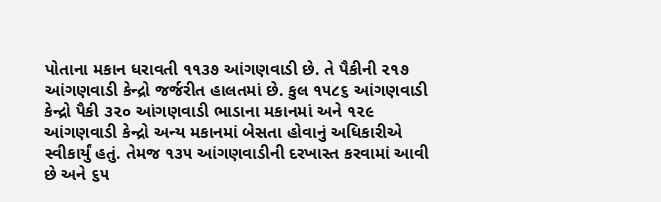પોતાના મકાન ધરાવતી ૧૧૩૭ આંગણવાડી છે. તે પૈકીની ૨૧૭ આંગણવાડી કેન્દ્રો જર્જરીત હાલતમાં છે. કુલ ૧૫૮૬ આંગણવાડી કેન્દ્રો પૈકી ૩૨૦ આંગણવાડી ભાડાના મકાનમાં અને ૧૨૯ આંગણવાડી કેન્દ્રો અન્ય મકાનમાં બેસતા હોવાનું અધિકારીએ સ્વીકાર્યું હતું. તેમજ ૧૩૫ આંગણવાડીની દરખાસ્ત કરવામાં આવી છે અને ૬૫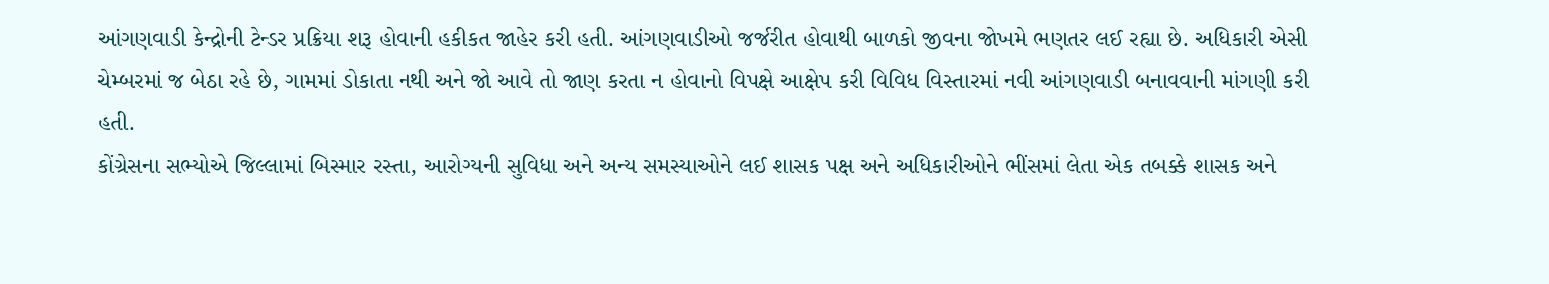આંગણવાડી કેન્દ્રોની ટેન્ડર પ્રક્રિયા શરૂ હોવાની હકીકત જાહેર કરી હતી. આંગણવાડીઓ જર્જરીત હોવાથી બાળકો જીવના જોખમે ભણતર લઈ રહ્યા છે. અધિકારી એસી ચેમ્બરમાં જ બેઠા રહે છે, ગામમાં ડોકાતા નથી અને જો આવે તો જાણ કરતા ન હોવાનો વિપક્ષે આક્ષેપ કરી વિવિધ વિસ્તારમાં નવી આંગણવાડી બનાવવાની માંગણી કરી હતી.
કોંગ્રેસના સભ્યોએ જિલ્લામાં બિસ્માર રસ્તા, આરોગ્યની સુવિધા અને અન્ય સમસ્યાઓને લઈ શાસક પક્ષ અને અધિકારીઓને ભીંસમાં લેતા એક તબક્કે શાસક અને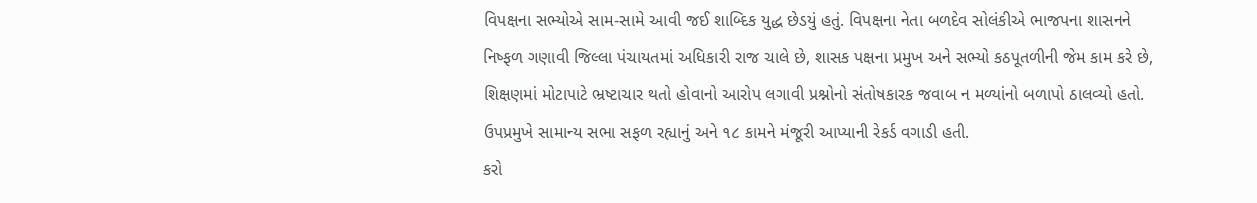વિપક્ષના સભ્યોએ સામ-સામે આવી જઈ શાબ્દિક યુદ્ધ છેડયું હતું. વિપક્ષના નેતા બળદેવ સોલંકીએ ભાજપના શાસનને નિષ્ફળ ગણાવી જિલ્લા પંચાયતમાં અધિકારી રાજ ચાલે છે, શાસક પક્ષના પ્રમુખ અને સભ્યો કઠપૂતળીની જેમ કામ કરે છે, શિક્ષણમાં મોટાપાટે ભ્રષ્ટાચાર થતો હોવાનો આરોપ લગાવી પ્રશ્નોનો સંતોષકારક જવાબ ન મળ્યાંનો બળાપો ઠાલવ્યો હતો. ઉપપ્રમુખે સામાન્ય સભા સફળ રહ્યાનું અને ૧૮ કામને મંજૂરી આપ્યાની રેકર્ડ વગાડી હતી.
કરો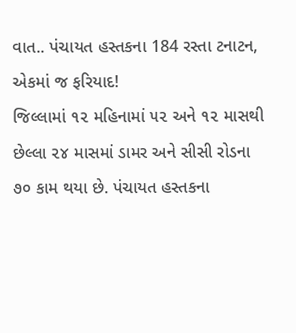વાત.. પંચાયત હસ્તકના 184 રસ્તા ટનાટન, એકમાં જ ફરિયાદ!
જિલ્લામાં ૧૨ મહિનામાં ૫૨ અને ૧૨ માસથી છેલ્લા ૨૪ માસમાં ડામર અને સીસી રોડના ૭૦ કામ થયા છે. પંચાયત હસ્તકના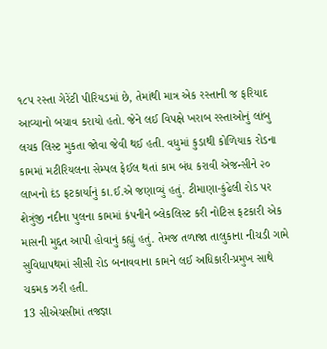૧૮૫ રસ્તા ગેરેંટી પીરિયડમાં છે, તેમાંથી માત્ર એક રસ્તાની જ ફરિયાદ આવ્યાનો બચાવ કરાયો હતો. જેને લઈ વિપક્ષે ખરાબ રસ્તાઓનું લાંબુ લચક લિસ્ટ મુકતા જોવા જેવી થઈ હતી. વધુમાં કુડાથી કોળિયાક રોડના કામમાં મટીરિયલના સેમ્પલ ફેઈલ થતાં કામ બંધ કરાવી એજન્સીને ૨૦ લાખનો દંડ ફટકાર્યાનું કા.ઈ.એ જણાવ્યું હતું. ટીમાણા-કુંઢેલી રોડ પર શેત્રુંજી નદીના પુલના કામમાં કંપનીને બ્લેકલિસ્ટ કરી નોટિસ ફટકારી એક માસની મુદ્દત આપી હોવાનું કહ્યું હતું. તેમજ તળાજા તાલુકાના નીચડી ગામે સુવિધાપથમાં સીસી રોડ બનાવવાના કામને લઈ અધિકારી-પ્રમુખ સાથે ચકમક ઝરી હતી.
13 સીએચસીમાં તજજ્ઞા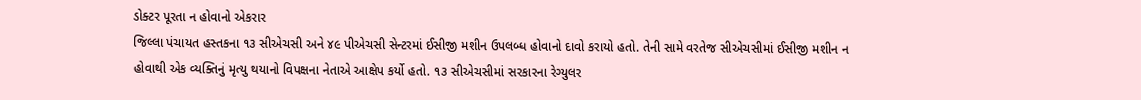ડોક્ટર પૂરતા ન હોવાનો એકરાર
જિલ્લા પંચાયત હસ્તકના ૧૩ સીએચસી અને ૪૯ પીએચસી સેન્ટરમાં ઈસીજી મશીન ઉપલબ્ધ હોવાનો દાવો કરાયો હતો. તેની સામે વરતેજ સીએચસીમાં ઈસીજી મશીન ન હોવાથી એક વ્યક્તિનું મૃત્યુ થયાનો વિપક્ષના નેતાએ આક્ષેપ કર્યો હતો. ૧૩ સીએચસીમાં સરકારના રેગ્યુલર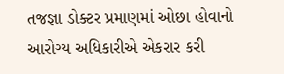તજજ્ઞા ડોક્ટર પ્રમાણમાં ઓછા હોવાનો આરોગ્ય અધિકારીએ એકરાર કરી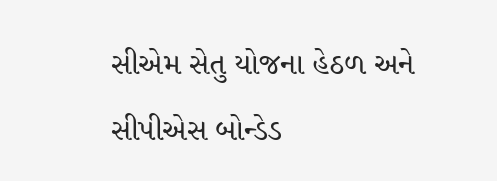સીએમ સેતુ યોજના હેઠળ અને સીપીએસ બોન્ડેડ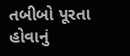તબીબો પૂરતા હોવાનું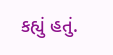કહ્યું હતું.